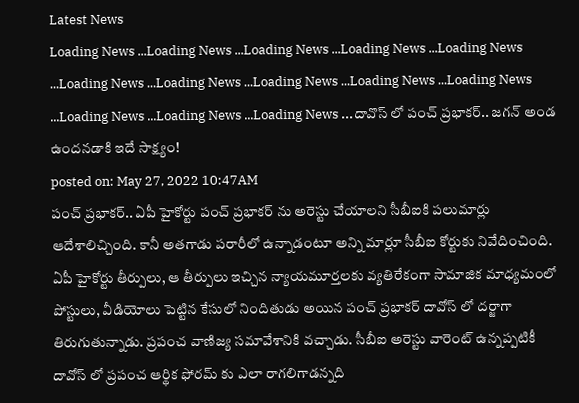Latest News
Loading News ...Loading News ...Loading News ...Loading News ...Loading News ...Loading News ...Loading News ...Loading News ...Loading News ...Loading News ...Loading News ...Loading News ...Loading News ...దావొస్ లో పంచ్ ప్రభాకర్.. జగన్ అండ ఉందనడాకి ఇదే సాక్ష్యం!
posted on: May 27, 2022 10:47AM
పంచ్ ప్రభాకర్.. ఏపీ హైకోర్టు పంచ్ ప్రభాకర్ ను అరెస్టు చేయాలని సీబీఐకి పలుమార్లు ఆదేశాలిచ్చింది. కానీ అతగాడు పరారీలో ఉన్నాడంటూ అన్ని మార్లూ సీబీఐ కోర్టుకు నివేదించింది. ఏపీ హైకోర్టు తీర్పులు, ఆ తీర్పులు ఇచ్చిన న్యాయమూర్తలకు వ్యతిరేకంగా సామాజిక మాధ్యమంలో పోస్టులు, వీడియోలు పెట్టిన కేసులో నిందితుడు అయిన పంచ్ ప్రభాకర్ దావోస్ లో దర్జాగా తిరుగుతున్నాడు. ప్రపంచ వాణిజ్య సమావేశానికి వచ్చాడు. సీబీఐ అరెస్టు వారెంట్ ఉన్నప్పటికీ దావోస్ లో ప్రపంచ ఆర్థిక ఫోరమ్ కు ఎలా రాగలిగాడన్నది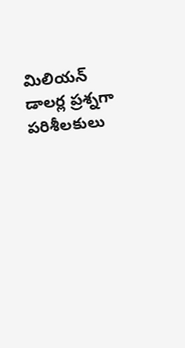మిలియన్ డాలర్ల ప్రశ్నగా పరిశీలకులు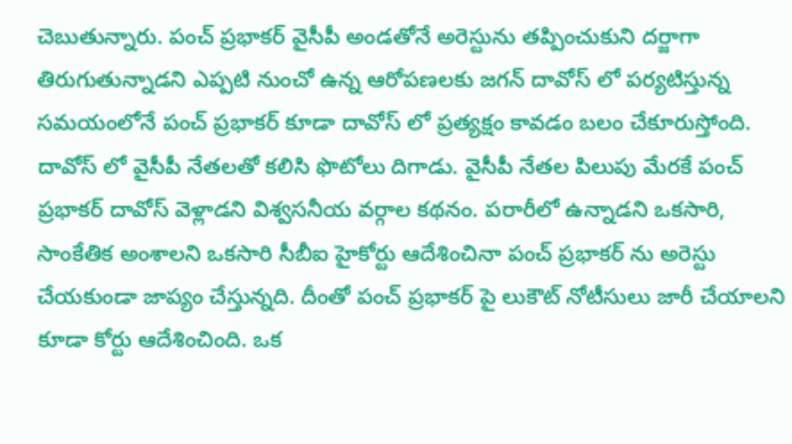చెబుతున్నారు. పంచ్ ప్రభాకర్ వైసీపీ అండతోనే అరెస్టును తప్పించుకుని దర్జాగా తిరుగుతున్నాడని ఎప్పటి నుంచో ఉన్న ఆరోపణలకు జగన్ దావోస్ లో పర్యటిస్తున్న సమయంలోనే పంచ్ ప్రభాకర్ కూడా దావోస్ లో ప్రత్యక్షం కావడం బలం చేకూరుస్తోంది.
దావోస్ లో వైసీపీ నేతలతో కలిసి ఫొటోలు దిగాడు. వైసీపీ నేతల పిలుపు మేరకే పంచ్ ప్రభాకర్ దావోస్ వెళ్లాడని విశ్వసనీయ వర్గాల కథనం. పరారీలో ఉన్నాడని ఒకసారి, సాంకేతిక అంశాలని ఒకసారి సీబీఐ హైకోర్టు ఆదేశించినా పంచ్ ప్రభాకర్ ను అరెస్టు చేయకుండా జాప్యం చేస్తున్నది. దీంతో పంచ్ ప్రభాకర్ పై లుకౌట్ నోటీసులు జారీ చేయాలని కూడా కోర్టు ఆదేశించింది. ఒక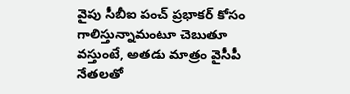వైపు సీబీఐ పంచ్ ప్రభాకర్ కోసం గాలిస్తున్నామంటూ చెబుతూ వస్తుంటే, అతడు మాత్రం వైసీపీ నేతలతో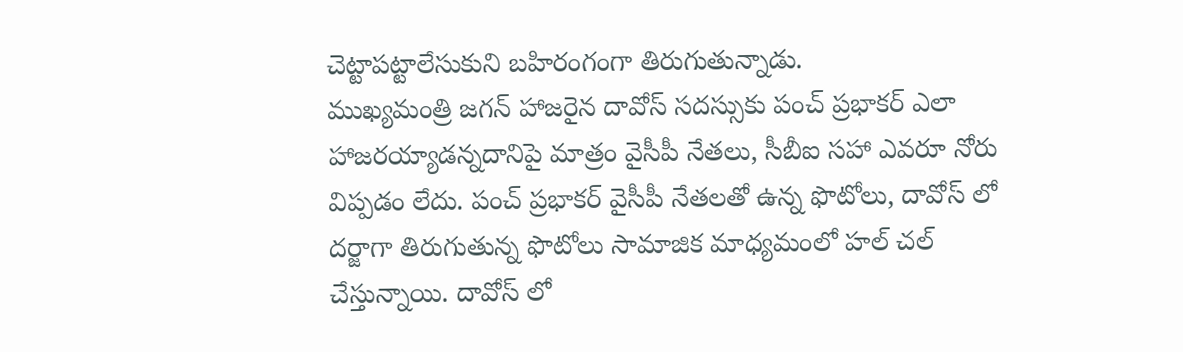చెట్టాపట్టాలేసుకుని బహిరంగంగా తిరుగుతున్నాడు.
ముఖ్యమంత్రి జగన్ హాజరైన దావోస్ సదస్సుకు పంచ్ ప్రభాకర్ ఎలా హాజరయ్యాడన్నదానిపై మాత్రం వైసీపీ నేతలు, సీబీఐ సహా ఎవరూ నోరు విప్పడం లేదు. పంచ్ ప్రభాకర్ వైసీపీ నేతలతో ఉన్న ఫొటోలు, దావోస్ లో దర్జాగా తిరుగుతున్న ఫొటోలు సామాజిక మాధ్యమంలో హల్ చల్ చేస్తున్నాయి. దావోస్ లో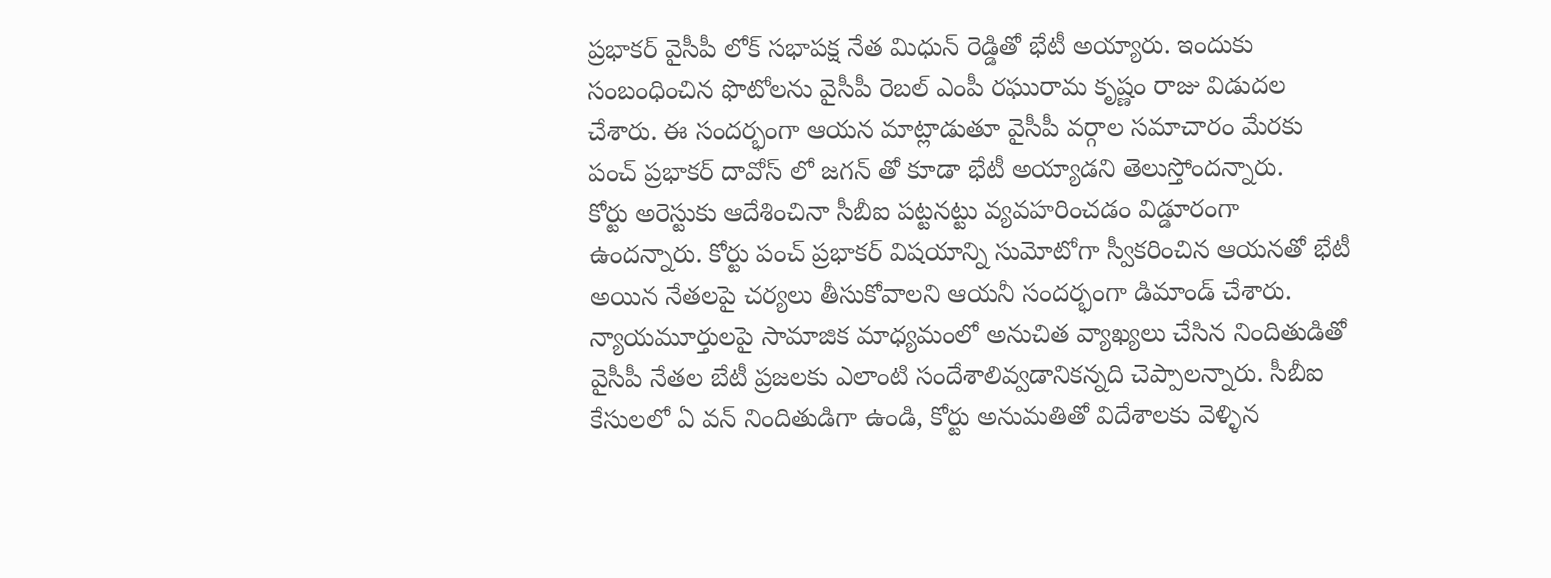ప్రభాకర్ వైసీపీ లోక్ సభాపక్ష నేత మిధున్ రెడ్డితో భేటీ అయ్యారు. ఇందుకు సంబంధించిన ఫొటోలను వైసీపీ రెబల్ ఎంపీ రఘురామ కృష్ణం రాజు విడుదల చేశారు. ఈ సందర్భంగా ఆయన మాట్లాడుతూ వైసీపీ వర్గాల సమాచారం మేరకు పంచ్ ప్రభాకర్ దావోస్ లో జగన్ తో కూడా భేటీ అయ్యాడని తెలుస్తోందన్నారు.
కోర్టు అరెస్టుకు ఆదేశించినా సీబీఐ పట్టనట్టు వ్యవహరించడం విడ్డూరంగా ఉందన్నారు. కోర్టు పంచ్ ప్రభాకర్ విషయాన్ని సుమోటోగా స్వీకరించిన ఆయనతో భేటీ అయిన నేతలపై చర్యలు తీసుకోవాలని ఆయనీ సందర్భంగా డిమాండ్ చేశారు. న్యాయమూర్తులపై సామాజిక మాధ్యమంలో అనుచిత వ్యాఖ్యలు చేసిన నిందితుడితో వైసీపీ నేతల బేటీ ప్రజలకు ఎలాంటి సందేశాలివ్వడానికన్నది చెప్పాలన్నారు. సీబీఐ కేసులలో ఏ వన్ నిందితుడిగా ఉండి, కోర్టు అనుమతితో విదేశాలకు వెళ్ళిన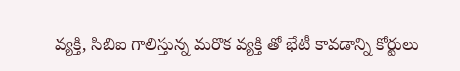వ్యక్తి, సిబిఐ గాలిస్తున్న మరొక వ్యక్తి తో భేటీ కావడాన్ని కోర్టులు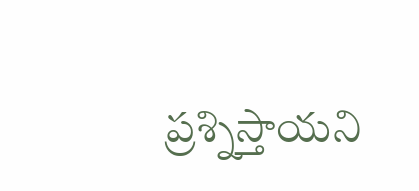ప్రశ్నిస్తాయని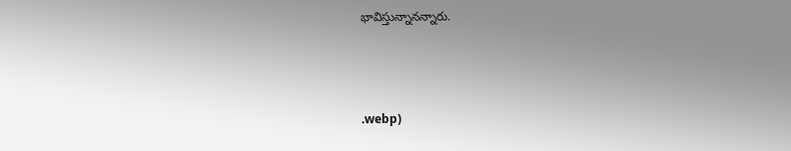భావిస్తున్నానన్నారు.



.webp)